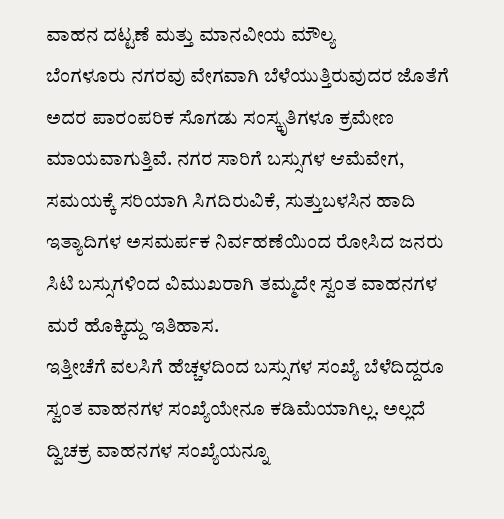ವಾಹನ ದಟ್ಟಣೆ ಮತ್ತು ಮಾನವೀಯ ಮೌಲ್ಯ
ಬೆಂಗಳೂರು ನಗರವು ವೇಗವಾಗಿ ಬೆಳೆಯುತ್ತಿರುವುದರ ಜೊತೆಗೆ ಅದರ ಪಾರಂಪರಿಕ ಸೊಗಡು ಸಂಸ್ಕೃತಿಗಳೂ ಕ್ರಮೇಣ ಮಾಯವಾಗುತ್ತಿವೆ. ನಗರ ಸಾರಿಗೆ ಬಸ್ಸುಗಳ ಆಮೆವೇಗ, ಸಮಯಕ್ಕೆ ಸರಿಯಾಗಿ ಸಿಗದಿರುವಿಕೆ, ಸುತ್ತುಬಳಸಿನ ಹಾದಿ ಇತ್ಯಾದಿಗಳ ಅಸಮರ್ಪಕ ನಿರ್ವಹಣೆಯಿಂದ ರೋಸಿದ ಜನರು ಸಿಟಿ ಬಸ್ಸುಗಳಿಂದ ವಿಮುಖರಾಗಿ ತಮ್ಮದೇ ಸ್ವಂತ ವಾಹನಗಳ ಮರೆ ಹೊಕ್ಕಿದ್ದು ಇತಿಹಾಸ.
ಇತ್ತೀಚೆಗೆ ವಲಸಿಗೆ ಹೆಚ್ಚಳದಿಂದ ಬಸ್ಸುಗಳ ಸಂಖ್ಯೆ ಬೆಳೆದಿದ್ದರೂ ಸ್ವಂತ ವಾಹನಗಳ ಸಂಖ್ಯೆಯೇನೂ ಕಡಿಮೆಯಾಗಿಲ್ಲ. ಅಲ್ಲದೆ ದ್ವಿಚಕ್ರ ವಾಹನಗಳ ಸಂಖ್ಯೆಯನ್ನೂ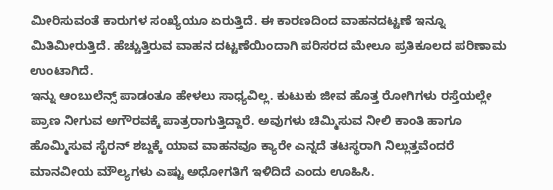ಮೀರಿಸುವಂತೆ ಕಾರುಗಳ ಸಂಖ್ಯೆಯೂ ಏರುತ್ತಿದೆ. ಈ ಕಾರಣದಿಂದ ವಾಹನದಟ್ಟಣೆ ಇನ್ನೂ ಮಿತಿಮೀರುತ್ತಿದೆ. ಹೆಚ್ಚುತ್ತಿರುವ ವಾಹನ ದಟ್ಟಣೆಯಿಂದಾಗಿ ಪರಿಸರದ ಮೇಲೂ ಪ್ರತಿಕೂಲದ ಪರಿಣಾಮ ಉಂಟಾಗಿದೆ.
ಇನ್ನು ಆಂಬುಲೆನ್ಸ್ ಪಾಡಂತೂ ಹೇಳಲು ಸಾಧ್ಯವಿಲ್ಲ. ಕುಟುಕು ಜೀವ ಹೊತ್ತ ರೋಗಿಗಳು ರಸ್ತೆಯಲ್ಲೇ ಪ್ರಾಣ ನೀಗುವ ಅಗೌರವಕ್ಕೆ ಪಾತ್ರರಾಗುತ್ತಿದ್ದಾರೆ. ಅವುಗಳು ಚಿಮ್ಮಿಸುವ ನೀಲಿ ಕಾಂತಿ ಹಾಗೂ ಹೊಮ್ಮಿಸುವ ಸೈರನ್ ಶಬ್ದಕ್ಕೆ ಯಾವ ವಾಹನವೂ ಕ್ಯಾರೇ ಎನ್ನದೆ ತಟಸ್ಥರಾಗಿ ನಿಲ್ಲುತ್ತವೆಂದರೆ ಮಾನವೀಯ ಮೌಲ್ಯಗಳು ಎಷ್ಟು ಅಧೋಗತಿಗೆ ಇಳಿದಿದೆ ಎಂದು ಊಹಿಸಿ.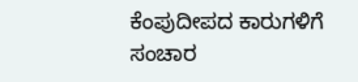ಕೆಂಪುದೀಪದ ಕಾರುಗಳಿಗೆ ಸಂಚಾರ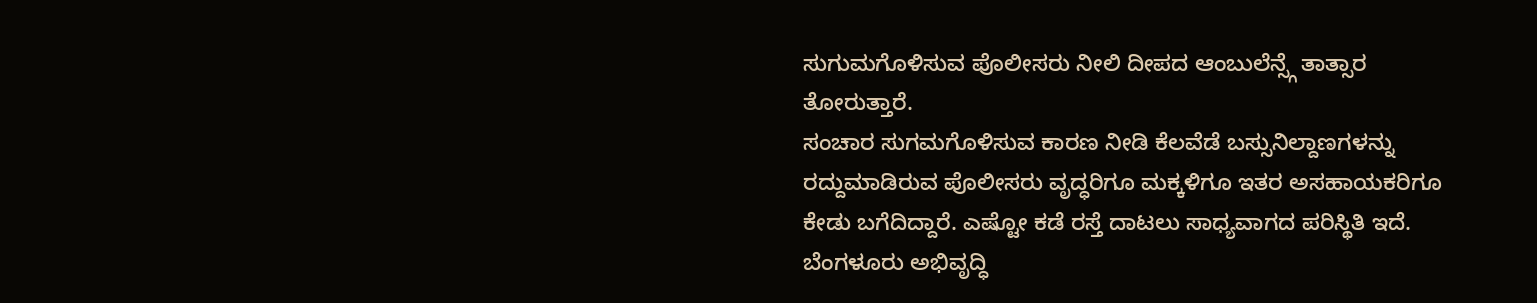ಸುಗುಮಗೊಳಿಸುವ ಪೊಲೀಸರು ನೀಲಿ ದೀಪದ ಆಂಬುಲೆನ್ಸ್ಗೆ ತಾತ್ಸಾರ ತೋರುತ್ತಾರೆ.
ಸಂಚಾರ ಸುಗಮಗೊಳಿಸುವ ಕಾರಣ ನೀಡಿ ಕೆಲವೆಡೆ ಬಸ್ಸುನಿಲ್ದಾಣಗಳನ್ನು ರದ್ದುಮಾಡಿರುವ ಪೊಲೀಸರು ವೃದ್ಧರಿಗೂ ಮಕ್ಕಳಿಗೂ ಇತರ ಅಸಹಾಯಕರಿಗೂ ಕೇಡು ಬಗೆದಿದ್ದಾರೆ. ಎಷ್ಟೋ ಕಡೆ ರಸ್ತೆ ದಾಟಲು ಸಾಧ್ಯವಾಗದ ಪರಿಸ್ಥಿತಿ ಇದೆ. ಬೆಂಗಳೂರು ಅಭಿವೃದ್ಧಿ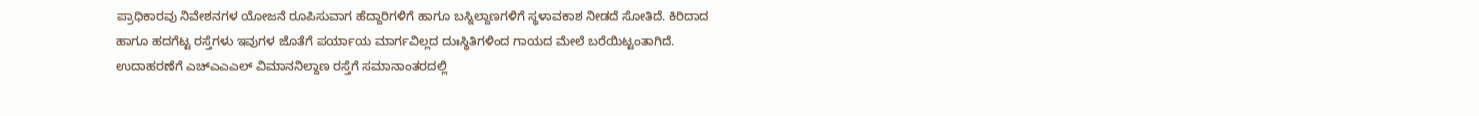ಪ್ರಾಧಿಕಾರವು ನಿವೇಶನಗಳ ಯೋಜನೆ ರೂಪಿಸುವಾಗ ಹೆದ್ದಾರಿಗಳಿಗೆ ಹಾಗೂ ಬಸ್ನಿಲ್ದಾಣಗಳಿಗೆ ಸ್ಥಳಾವಕಾಶ ನೀಡದೆ ಸೋತಿದೆ. ಕಿರಿದಾದ ಹಾಗೂ ಹದಗೆಟ್ಟ ರಸ್ತೆಗಳು ಇವುಗಳ ಜೊತೆಗೆ ಪರ್ಯಾಯ ಮಾರ್ಗವಿಲ್ಲದ ದುಃಸ್ಥಿತಿಗಳಿಂದ ಗಾಯದ ಮೇಲೆ ಬರೆಯಿಟ್ಟಂತಾಗಿದೆ. ಉದಾಹರಣೆಗೆ ಎಚ್ಎಎಎಲ್ ವಿಮಾನನಿಲ್ದಾಣ ರಸ್ತೆಗೆ ಸಮಾನಾಂತರದಲ್ಲಿ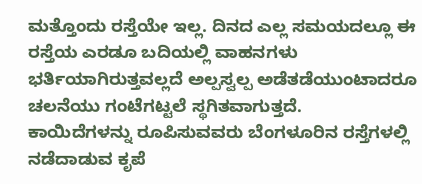ಮತ್ತೊಂದು ರಸ್ತೆಯೇ ಇಲ್ಲ. ದಿನದ ಎಲ್ಲ ಸಮಯದಲ್ಲೂ ಈ ರಸ್ತೆಯ ಎರಡೂ ಬದಿಯಲ್ಲಿ ವಾಹನಗಳು ಭರ್ತಿಯಾಗಿರುತ್ತವಲ್ಲದೆ ಅಲ್ಪಸ್ವಲ್ಪ ಅಡೆತಡೆಯುಂಟಾದರೂ ಚಲನೆಯು ಗಂಟೆಗಟ್ಟಲೆ ಸ್ಥಗಿತವಾಗುತ್ತದೆ.
ಕಾಯಿದೆಗಳನ್ನು ರೂಪಿಸುವವರು ಬೆಂಗಳೂರಿನ ರಸ್ತೆಗಳಲ್ಲಿ ನಡೆದಾಡುವ ಕೃಪೆ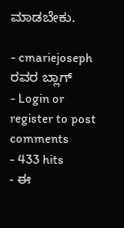ಮಾಡಬೇಕು.

- cmariejoseph ರವರ ಬ್ಲಾಗ್
- Login or register to post comments
- 433 hits
- ಈ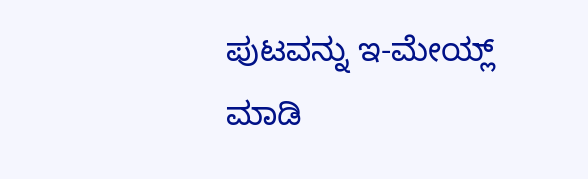ಪುಟವನ್ನು ಇ-ಮೇಯ್ಲ್ ಮಾಡಿ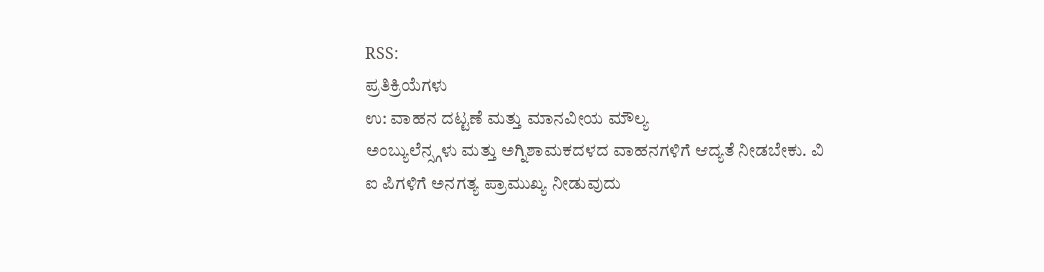RSS:
ಪ್ರತಿಕ್ರಿಯೆಗಳು
ಉ: ವಾಹನ ದಟ್ಟಣೆ ಮತ್ತು ಮಾನವೀಯ ಮೌಲ್ಯ
ಅಂಬ್ಯುಲೆನ್ಸ್ಗಳು ಮತ್ತು ಅಗ್ನಿಶಾಮಕದಳದ ವಾಹನಗಳಿಗೆ ಆದ್ಯತೆ ನೀಡಬೇಕು. ವಿ ಐ ಪಿಗಳಿಗೆ ಅನಗತ್ಯ ಪ್ರಾಮುಖ್ಯ ನೀಡುವುದು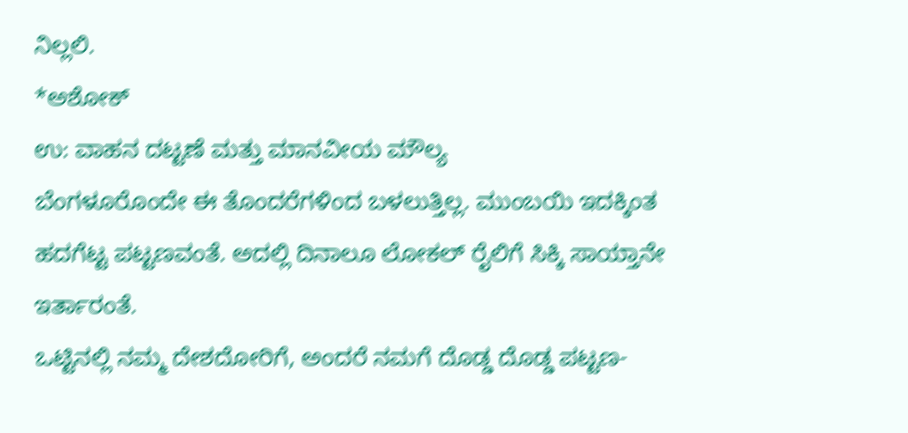ನಿಲ್ಲಲಿ.
*ಅಶೋಕ್
ಉ: ವಾಹನ ದಟ್ಟಣೆ ಮತ್ತು ಮಾನವೀಯ ಮೌಲ್ಯ
ಬೆಂಗಳೂರೊಂದೇ ಈ ತೊಂದರೆಗಳಿಂದ ಬಳಲುತ್ತಿಲ್ಲ. ಮುಂಬಯಿ ಇದಕ್ಕಿಂತ ಹದಗೆಟ್ಟ ಪಟ್ಟಣವಂತೆ. ಅದಲ್ಲಿ ದಿನಾಲೂ ಲೋಕಲ್ ರೈಲಿಗೆ ಸಿಕ್ಕಿ ಸಾಯ್ತಾನೇ ಇರ್ತಾರಂತೆ.
ಒಟ್ಟಿನಲ್ಲಿ ನಮ್ಮ ದೇಶದೋರಿಗೆ, ಅಂದರೆ ನಮಗೆ ದೊಡ್ಡ ದೊಡ್ಡ ಪಟ್ಟಣ-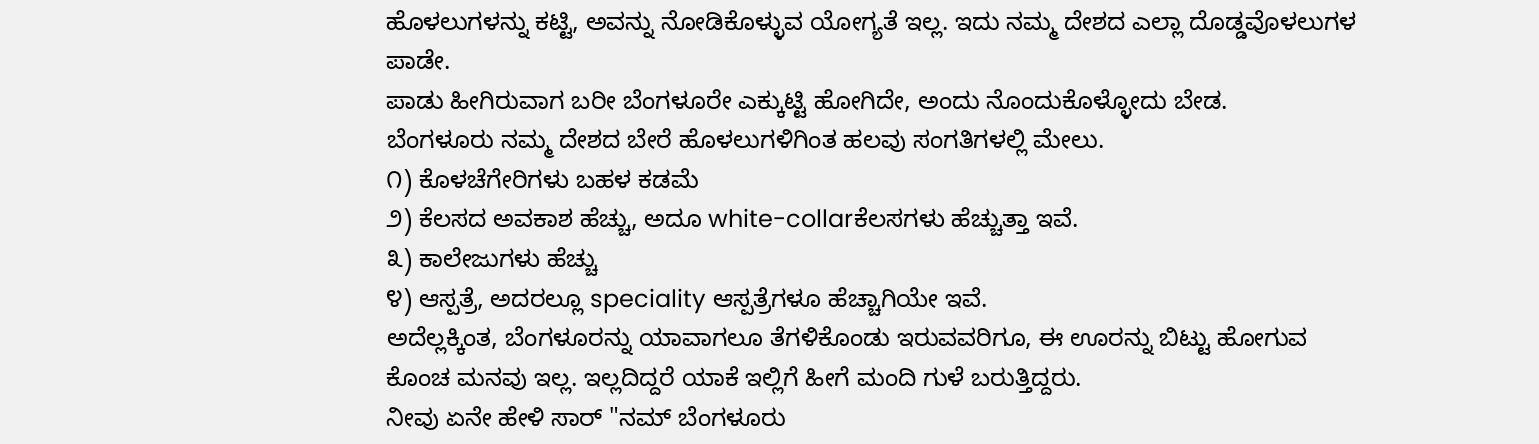ಹೊಳಲುಗಳನ್ನು ಕಟ್ಟಿ, ಅವನ್ನು ನೋಡಿಕೊಳ್ಳುವ ಯೋಗ್ಯತೆ ಇಲ್ಲ. ಇದು ನಮ್ಮ ದೇಶದ ಎಲ್ಲಾ ದೊಡ್ಡವೊಳಲುಗಳ ಪಾಡೇ.
ಪಾಡು ಹೀಗಿರುವಾಗ ಬರೀ ಬೆಂಗಳೂರೇ ಎಕ್ಕುಟ್ಟಿ ಹೋಗಿದೇ, ಅಂದು ನೊಂದುಕೊಳ್ಳೋದು ಬೇಡ.
ಬೆಂಗಳೂರು ನಮ್ಮ ದೇಶದ ಬೇರೆ ಹೊಳಲುಗಳಿಗಿಂತ ಹಲವು ಸಂಗತಿಗಳಲ್ಲಿ ಮೇಲು.
೧) ಕೊಳಚೆಗೇರಿಗಳು ಬಹಳ ಕಡಮೆ
೨) ಕೆಲಸದ ಅವಕಾಶ ಹೆಚ್ಚು, ಅದೂ white-collarಕೆಲಸಗಳು ಹೆಚ್ಚುತ್ತಾ ಇವೆ.
೩) ಕಾಲೇಜುಗಳು ಹೆಚ್ಚು
೪) ಆಸ್ಪತ್ರೆ, ಅದರಲ್ಲೂ speciality ಆಸ್ಪತ್ರೆಗಳೂ ಹೆಚ್ಚಾಗಿಯೇ ಇವೆ.
ಅದೆಲ್ಲಕ್ಕಿಂತ, ಬೆಂಗಳೂರನ್ನು ಯಾವಾಗಲೂ ತೆಗಳಿಕೊಂಡು ಇರುವವರಿಗೂ, ಈ ಊರನ್ನು ಬಿಟ್ಟು ಹೋಗುವ ಕೊಂಚ ಮನವು ಇಲ್ಲ. ಇಲ್ಲದಿದ್ದರೆ ಯಾಕೆ ಇಲ್ಲಿಗೆ ಹೀಗೆ ಮಂದಿ ಗುಳೆ ಬರುತ್ತಿದ್ದರು.
ನೀವು ಏನೇ ಹೇಳಿ ಸಾರ್ "ನಮ್ ಬೆಂಗಳೂರು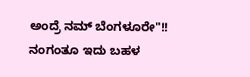ಅಂದ್ರೆ ನಮ್ ಬೆಂಗಳೂರೇ"!! ನಂಗಂತೂ ಇದು ಬಹಳ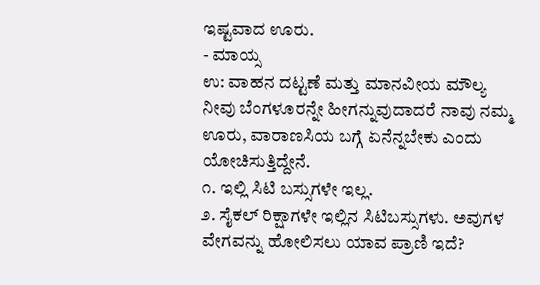ಇಷ್ಟವಾದ ಊರು.
- ಮಾಯ್ಸ
ಉ: ವಾಹನ ದಟ್ಟಣೆ ಮತ್ತು ಮಾನವೀಯ ಮೌಲ್ಯ
ನೀವು ಬೆಂಗಳೂರನ್ನೇ ಹೀಗನ್ನುವುದಾದರೆ ನಾವು ನಮ್ಮ ಊರು, ವಾರಾಣಸಿಯ ಬಗ್ಗೆ ಏನೆನ್ನಬೇಕು ಎಂದು ಯೋಚಿಸುತ್ತಿದ್ದೇನೆ.
೧. ಇಲ್ಲಿ ಸಿಟಿ ಬಸ್ಸುಗಳೇ ಇಲ್ಲ.
೨. ಸೈಕಲ್ ರಿಕ್ಷಾಗಳೇ ಇಲ್ಲಿನ ಸಿಟಿಬಸ್ಸುಗಳು. ಅವುಗಳ ವೇಗವನ್ನು ಹೋಲಿಸಲು ಯಾವ ಪ್ರಾಣಿ ಇದೆ?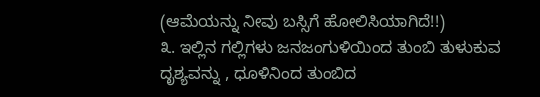(ಆಮೆಯನ್ನು ನೀವು ಬಸ್ಸಿಗೆ ಹೋಲಿಸಿಯಾಗಿದೆ!!)
೩. ಇಲ್ಲಿನ ಗಲ್ಲಿಗಳು ಜನಜಂಗುಳಿಯಿಂದ ತುಂಬಿ ತುಳುಕುವ ದೃಶ್ಯವನ್ನು , ಧೂಳಿನಿಂದ ತುಂಬಿದ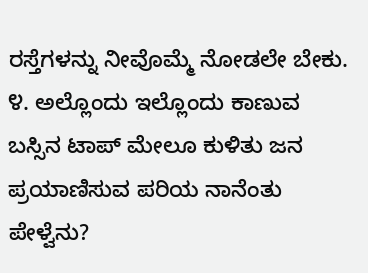ರಸ್ತೆಗಳನ್ನು ನೀವೊಮ್ಮೆ ನೋಡಲೇ ಬೇಕು.
೪. ಅಲ್ಲೊಂದು ಇಲ್ಲೊಂದು ಕಾಣುವ ಬಸ್ಸಿನ ಟಾಪ್ ಮೇಲೂ ಕುಳಿತು ಜನ ಪ್ರಯಾಣಿಸುವ ಪರಿಯ ನಾನೆಂತು ಪೇಳ್ವೆನು?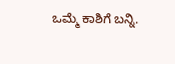ಒಮ್ಮೆ ಕಾಶಿಗೆ ಬನ್ನಿ.